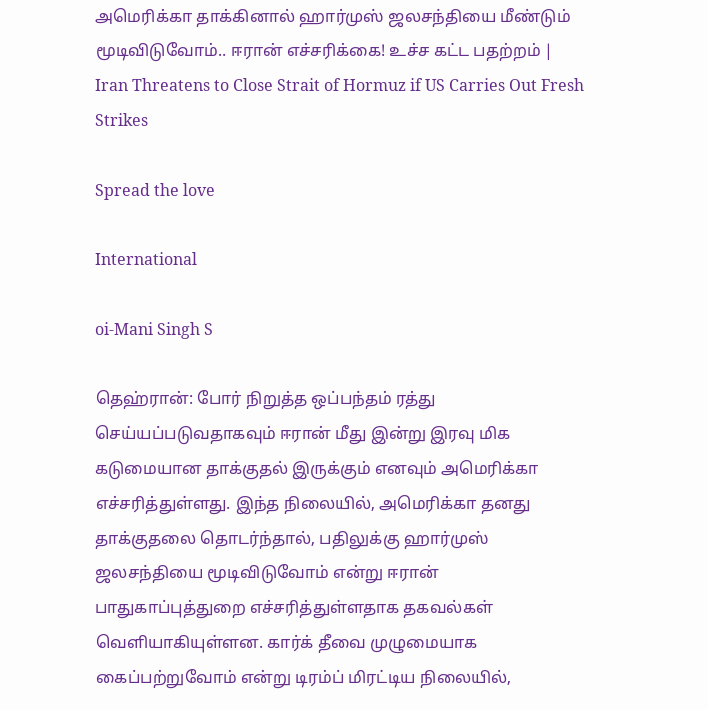அமெரிக்கா தாக்கினால் ஹார்முஸ் ஜலசந்தியை மீண்டும் மூடிவிடுவோம்.. ஈரான் எச்சரிக்கை! உச்ச கட்ட பதற்றம் | Iran Threatens to Close Strait of Hormuz if US Carries Out Fresh Strikes

Spread the love

International

oi-Mani Singh S

தெஹ்ரான்: போர் நிறுத்த ஒப்பந்தம் ரத்து செய்யப்படுவதாகவும் ஈரான் மீது இன்று இரவு மிக கடுமையான தாக்குதல் இருக்கும் எனவும் அமெரிக்கா எச்சரித்துள்ளது. இந்த நிலையில், அமெரிக்கா தனது தாக்குதலை தொடர்ந்தால், பதிலுக்கு ஹார்முஸ் ஜலசந்தியை மூடிவிடுவோம் என்று ஈரான் பாதுகாப்புத்துறை எச்சரித்துள்ளதாக தகவல்கள் வெளியாகியுள்ளன. கார்க் தீவை முழுமையாக கைப்பற்றுவோம் என்று டிரம்ப் மிரட்டிய நிலையில்,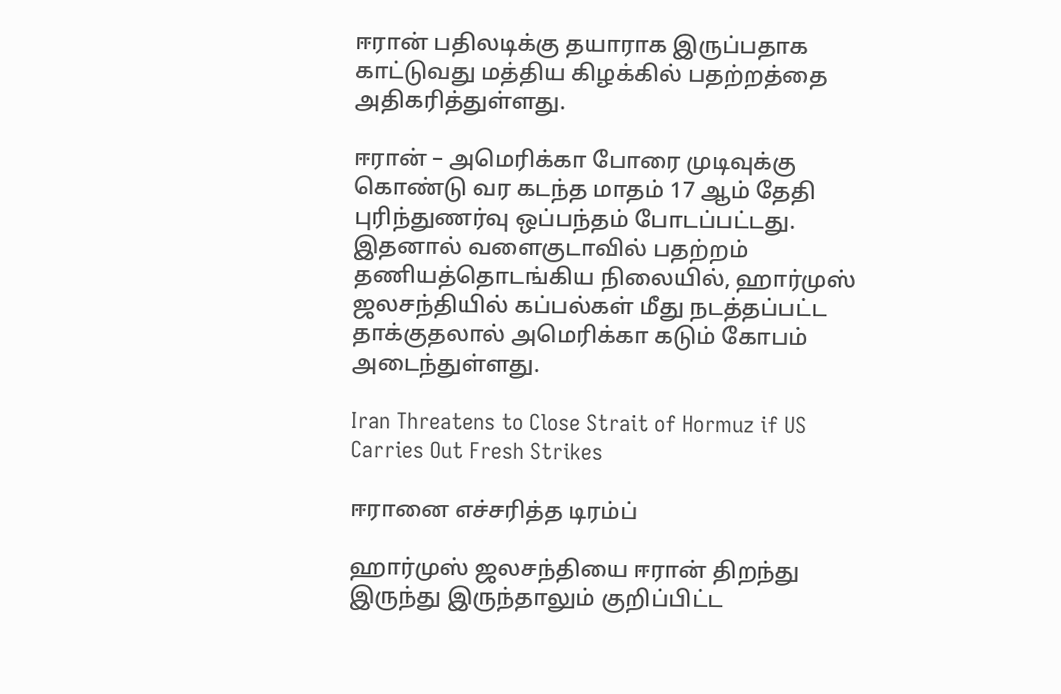ஈரான் பதிலடிக்கு தயாராக இருப்பதாக காட்டுவது மத்திய கிழக்கில் பதற்றத்தை அதிகரித்துள்ளது.

ஈரான் – அமெரிக்கா போரை முடிவுக்கு கொண்டு வர கடந்த மாதம் 17 ஆம் தேதி புரிந்துணர்வு ஒப்பந்தம் போடப்பட்டது. இதனால் வளைகுடாவில் பதற்றம் தணியத்தொடங்கிய நிலையில், ஹார்முஸ் ஜலசந்தியில் கப்பல்கள் மீது நடத்தப்பட்ட தாக்குதலால் அமெரிக்கா கடும் கோபம் அடைந்துள்ளது.

Iran Threatens to Close Strait of Hormuz if US Carries Out Fresh Strikes

ஈரானை எச்சரித்த டிரம்ப்

ஹார்முஸ் ஜலசந்தியை ஈரான் திறந்து இருந்து இருந்தாலும் குறிப்பிட்ட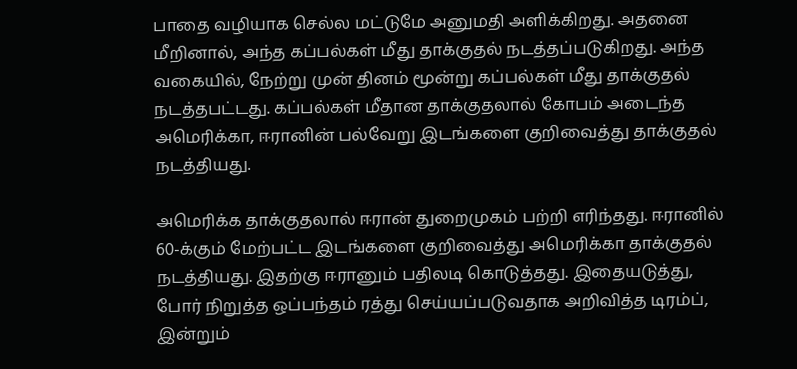பாதை வழியாக செல்ல மட்டுமே அனுமதி அளிக்கிறது. அதனை மீறினால், அந்த கப்பல்கள் மீது தாக்குதல் நடத்தப்படுகிறது. அந்த வகையில், நேற்று முன் தினம் மூன்று கப்பல்கள் மீது தாக்குதல் நடத்தபட்டது. கப்பல்கள் மீதான தாக்குதலால் கோபம் அடைந்த அமெரிக்கா, ஈரானின் பல்வேறு இடங்களை குறிவைத்து தாக்குதல் நடத்தியது.

அமெரிக்க தாக்குதலால் ஈரான் துறைமுகம் பற்றி எரிந்தது. ஈரானில் 60-க்கும் மேற்பட்ட இடங்களை குறிவைத்து அமெரிக்கா தாக்குதல் நடத்தியது. இதற்கு ஈரானும் பதிலடி கொடுத்தது. இதையடுத்து, போர் நிறுத்த ஒப்பந்தம் ரத்து செய்யப்படுவதாக அறிவித்த டிரம்ப், இன்றும்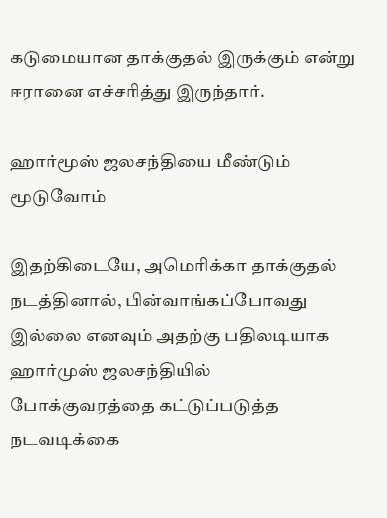கடுமையான தாக்குதல் இருக்கும் என்று ஈரானை எச்சரித்து இருந்தார்.

ஹார்மூஸ் ஜலசந்தியை மீண்டும் மூடுவோம்

இதற்கிடையே, அமெரிக்கா தாக்குதல் நடத்தினால், பின்வாங்கப்போவது இல்லை எனவும் அதற்கு பதிலடியாக ஹார்முஸ் ஜலசந்தியில் போக்குவரத்தை கட்டுப்படுத்த நடவடிக்கை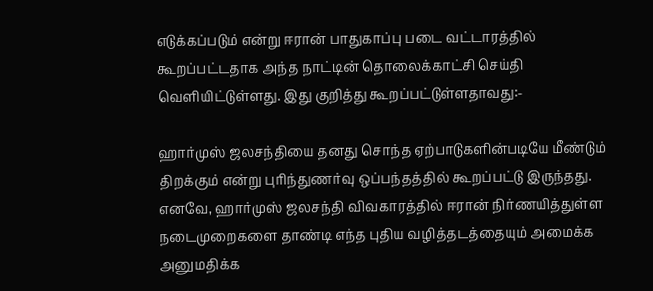எடுக்கப்படும் என்று ஈரான் பாதுகாப்பு படை வட்டாரத்தில் கூறப்பட்டதாக அந்த நாட்டின் தொலைக்காட்சி செய்தி வெளியிட்டுள்ளது. இது குறித்து கூறப்பட்டுள்ளதாவது:-

ஹார்முஸ் ஜலசந்தியை தனது சொந்த ஏற்பாடுகளின்படியே மீண்டும் திறக்கும் என்று புரிந்துணர்வு ஒப்பந்தத்தில் கூறப்பட்டு இருந்தது. எனவே, ஹார்முஸ் ஜலசந்தி விவகாரத்தில் ஈரான் நிர்ணயித்துள்ள நடைமுறைகளை தாண்டி எந்த புதிய வழித்தடத்தையும் அமைக்க அனுமதிக்க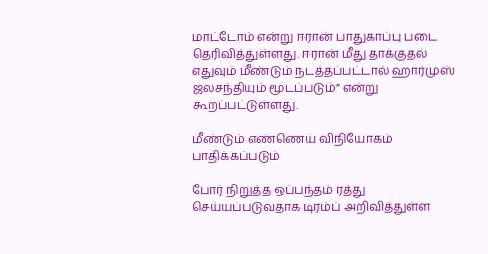மாட்டோம் என்று ஈரான் பாதுகாப்பு படை தெரிவித்துள்ளது. ஈரான் மீது தாக்குதல் எதுவும் மீண்டும் நடத்தப்பட்டால் ஹார்முஸ் ஜலசந்தியும் மூடப்படும்” என்று கூறப்பட்டுள்ளது.

மீண்டும் எண்ணெய் விநியோகம் பாதிக்கப்படும்

போர் நிறுத்த ஒப்பந்தம் ரத்து செய்யப்படுவதாக டிரம்ப் அறிவித்துள்ள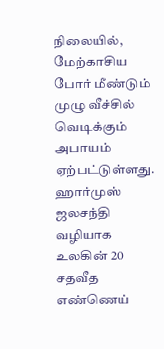நிலையில், மேற்காசிய போர் மீண்டும் முழு வீச்சில் வெடிக்கும் அபாயம் ஏற்பட்டுள்ளது. ஹார்முஸ் ஜலசந்தி வழியாக உலகின் 20 சதவீத எண்ணெய்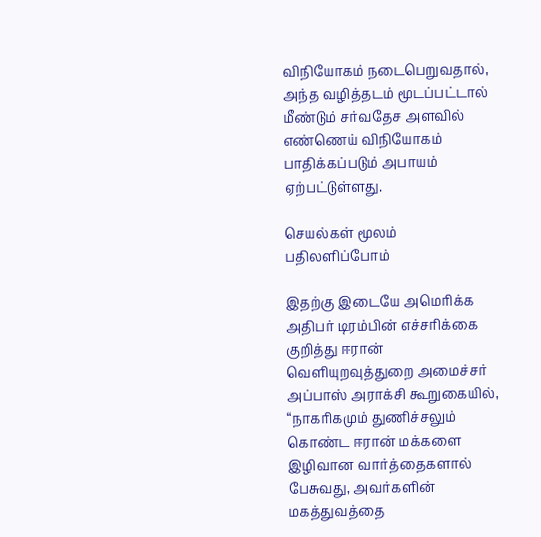விநியோகம் நடைபெறுவதால், அந்த வழித்தடம் மூடப்பட்டால் மீண்டும் சர்வதேச அளவில் எண்ணெய் விநியோகம் பாதிக்கப்படும் அபாயம் ஏற்பட்டுள்ளது.

செயல்கள் மூலம் பதிலளிப்போம்

இதற்கு இடையே அமெரிக்க அதிபர் டிரம்பின் எச்சரிக்கை குறித்து ஈரான் வெளியுறவுத்துறை அமைச்சர் அப்பாஸ் அராக்சி கூறுகையில், “நாகரிகமும் துணிச்சலும் கொண்ட ஈரான் மக்களை இழிவான வார்த்தைகளால் பேசுவது, அவர்களின் மகத்துவத்தை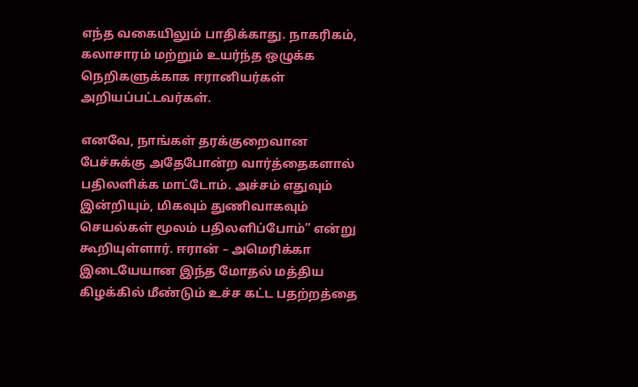எந்த வகையிலும் பாதிக்காது. நாகரிகம், கலாசாரம் மற்றும் உயர்ந்த ஒழுக்க நெறிகளுக்காக ஈரானியர்கள் அறியப்பட்டவர்கள்.

எனவே, நாங்கள் தரக்குறைவான பேச்சுக்கு அதேபோன்ற வார்த்தைகளால் பதிலளிக்க மாட்டோம். அச்சம் எதுவும் இன்றியும், மிகவும் துணிவாகவும் செயல்கள் மூலம் பதிலளிப்போம்” என்று கூறியுள்ளார். ஈரான் – அமெரிக்கா இடையேயான இந்த மோதல் மத்திய கிழக்கில் மீண்டும் உச்ச கட்ட பதற்றத்தை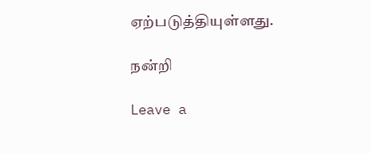ஏற்படுத்தியுள்ளது.

நன்றி

Leave a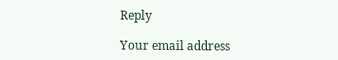Reply

Your email address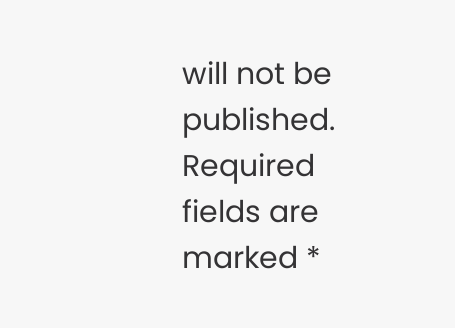will not be published. Required fields are marked *